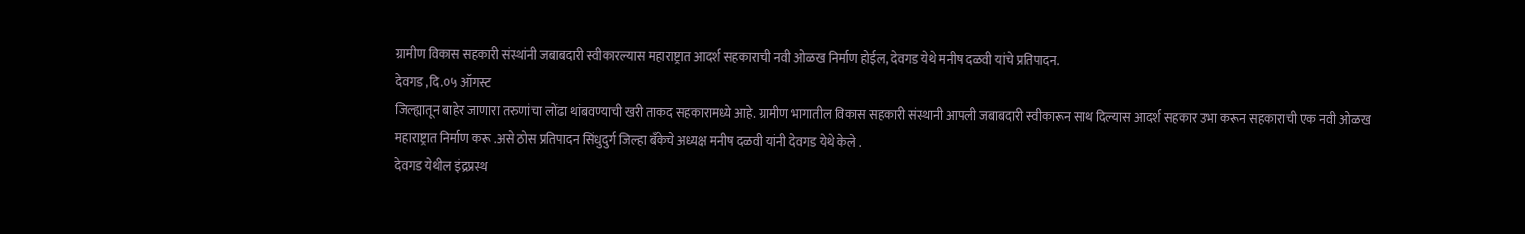ग्रामीण विकास सहकारी संस्थांनी जबाबदारी स्वीकारल्यास महाराष्ट्रात आदर्श सहकाराची नवी ओळख निर्माण होईल, देवगड येथे मनीष दळवी यांचे प्रतिपादन.
देवगड ,दि.०५ ऑगस्ट
जिल्ह्यातून बाहेर जाणारा तरुणांचा लोंढा थांबवण्याची खरी ताकद सहकारामध्ये आहे. ग्रामीण भागातील विकास सहकारी संस्थानी आपली जबाबदारी स्वीकारून साथ दिल्यास आदर्श सहकार उभा करून सहकाराची एक नवी ओळख महाराष्ट्रात निर्माण करू .असे ठोस प्रतिपादन सिंधुदुर्ग जिल्हा बँकेचे अध्यक्ष मनीष दळवी यांनी देवगड येथे केले .
देवगड येथील इंद्रप्रस्थ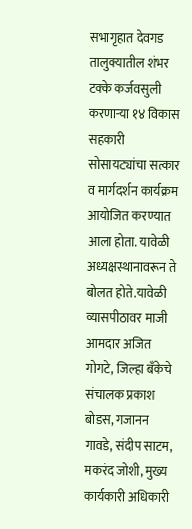सभागृहात देवगड तालुक्यातील शंभर टक्के कर्जवसुली करणाऱ्या १४ विकास सहकारी सोसायट्यांचा सत्कार व मार्गदर्शन कार्यक्रम आयोजित करण्यात आला होता. यावेळी अध्यक्षस्थानावरून ते बोलत होते.यावेळी व्यासपीठावर माजी आमदार अजित गोगटे, जिल्हा बँकेचे संचालक प्रकाश बोडस, गजानन गावडे, संदीप साटम, मकरंद जोशी, मुख्य कार्यकारी अधिकारी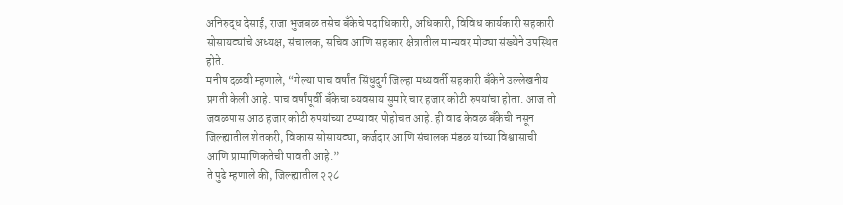अनिरुद्ध देसाई, राजा भुजबळ तसेच बँकेचे पदाधिकारी, अधिकारी, विविध कार्यकारी सहकारी सोसायट्यांचे अध्यक्ष, संचालक, सचिव आणि सहकार क्षेत्रातील मान्यवर मोठ्या संख्येने उपस्थित होते.
मनीष दळवी म्हणाले, “गेल्या पाच वर्षांत सिंधुदुर्ग जिल्हा मध्यवर्ती सहकारी बँकेने उल्लेखनीय प्रगती केली आहे. पाच वर्षांपूर्वी बँकेचा व्यवसाय सुमारे चार हजार कोटी रुपयांचा होता. आज तो जवळपास आठ हजार कोटी रुपयांच्या टप्प्यावर पोहोचत आहे. ही वाढ केवळ बँकेची नसून जिल्ह्यातील शेतकरी, विकास सोसायट्या, कर्जदार आणि संचालक मंडळ यांच्या विश्वासाची आणि प्रामाणिकतेची पावती आहे.”
ते पुढे म्हणाले की, जिल्ह्यातील २२८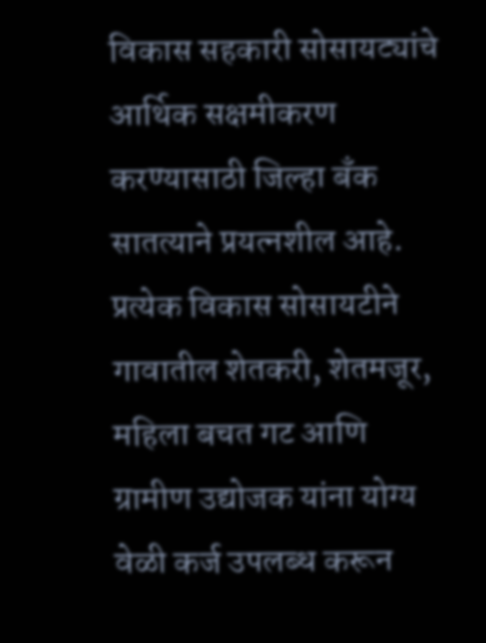विकास सहकारी सोसायट्यांचे आर्थिक सक्षमीकरण करण्यासाठी जिल्हा बँक सातत्याने प्रयत्नशील आहे. प्रत्येक विकास सोसायटीने गावातील शेतकरी, शेतमजूर, महिला बचत गट आणि ग्रामीण उद्योजक यांना योग्य वेळी कर्ज उपलब्ध करून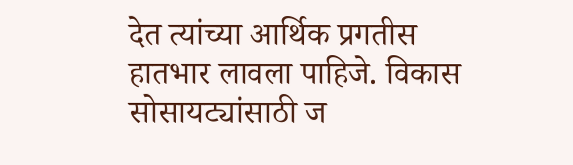देत त्यांच्या आर्थिक प्रगतीस हातभार लावला पाहिजे. विकास सोसायट्यांसाठी ज